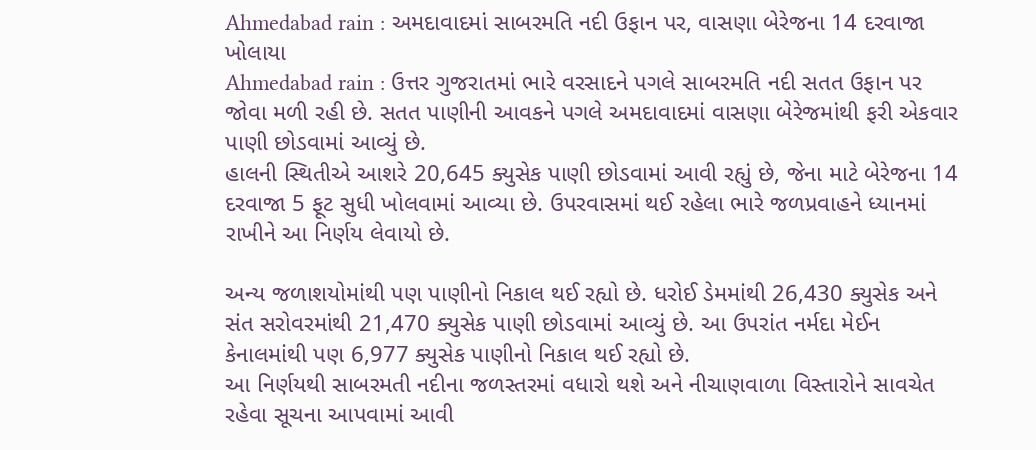Ahmedabad rain : અમદાવાદમાં સાબરમતિ નદી ઉફાન પર, વાસણા બેરેજના 14 દરવાજા ખોલાયા
Ahmedabad rain : ઉત્તર ગુજરાતમાં ભારે વરસાદને પગલે સાબરમતિ નદી સતત ઉફાન પર જોવા મળી રહી છે. સતત પાણીની આવકને પગલે અમદાવાદમાં વાસણા બેરેજમાંથી ફરી એકવાર પાણી છોડવામાં આવ્યું છે.
હાલની સ્થિતીએ આશરે 20,645 ક્યુસેક પાણી છોડવામાં આવી રહ્યું છે, જેના માટે બેરેજના 14 દરવાજા 5 ફૂટ સુધી ખોલવામાં આવ્યા છે. ઉપરવાસમાં થઈ રહેલા ભારે જળપ્રવાહને ધ્યાનમાં રાખીને આ નિર્ણય લેવાયો છે.

અન્ય જળાશયોમાંથી પણ પાણીનો નિકાલ થઈ રહ્યો છે. ધરોઈ ડેમમાંથી 26,430 ક્યુસેક અને સંત સરોવરમાંથી 21,470 ક્યુસેક પાણી છોડવામાં આવ્યું છે. આ ઉપરાંત નર્મદા મેઈન કેનાલમાંથી પણ 6,977 ક્યુસેક પાણીનો નિકાલ થઈ રહ્યો છે.
આ નિર્ણયથી સાબરમતી નદીના જળસ્તરમાં વધારો થશે અને નીચાણવાળા વિસ્તારોને સાવચેત રહેવા સૂચના આપવામાં આવી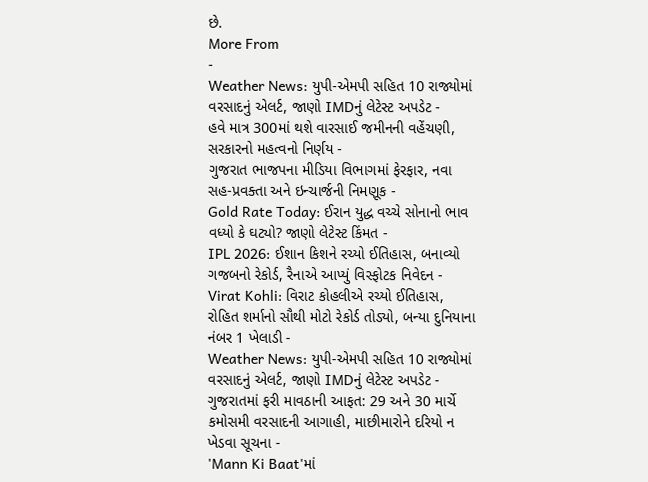છે.
More From
-
Weather News: યુપી-એમપી સહિત 10 રાજ્યોમાં વરસાદનું એલર્ટ, જાણો IMDનું લેટેસ્ટ અપડેટ -
હવે માત્ર 300માં થશે વારસાઈ જમીનની વહેંચણી, સરકારનો મહત્વનો નિર્ણય -
ગુજરાત ભાજપના મીડિયા વિભાગમાં ફેરફાર, નવા સહ-પ્રવક્તા અને ઇન્ચાર્જની નિમણૂક -
Gold Rate Today: ઈરાન યુદ્ધ વચ્ચે સોનાનો ભાવ વધ્યો કે ઘટ્યો? જાણો લેટેસ્ટ કિંમત -
IPL 2026: ઈશાન કિશને રચ્યો ઈતિહાસ, બનાવ્યો ગજબનો રેકોર્ડ, રૈનાએ આપ્યું વિસ્ફોટક નિવેદન -
Virat Kohli: વિરાટ કોહલીએ રચ્યો ઈતિહાસ, રોહિત શર્માનો સૌથી મોટો રેકોર્ડ તોડ્યો, બન્યા દુનિયાના નંબર 1 ખેલાડી -
Weather News: યુપી-એમપી સહિત 10 રાજ્યોમાં વરસાદનું એલર્ટ, જાણો IMDનું લેટેસ્ટ અપડેટ -
ગુજરાતમાં ફરી માવઠાની આફત: 29 અને 30 માર્ચે કમોસમી વરસાદની આગાહી, માછીમારોને દરિયો ન ખેડવા સૂચના -
'Mann Ki Baat'માં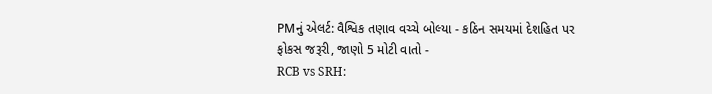PMનું એલર્ટ: વૈશ્વિક તણાવ વચ્ચે બોલ્યા - કઠિન સમયમાં દેશહિત પર ફોકસ જરૂરી, જાણો 5 મોટી વાતો -
RCB vs SRH: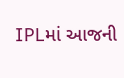IPLમાં આજની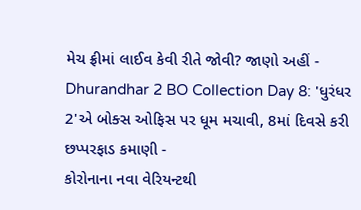મેચ ફ્રીમાં લાઈવ કેવી રીતે જોવી? જાણો અહીં -
Dhurandhar 2 BO Collection Day 8: 'ધુરંધર 2'એ બોક્સ ઓફિસ પર ધૂમ મચાવી, 8માં દિવસે કરી છપ્પરફાડ કમાણી -
કોરોનાના નવા વેરિયન્ટથી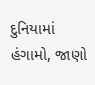દુનિયામાં હંગામો, જાણો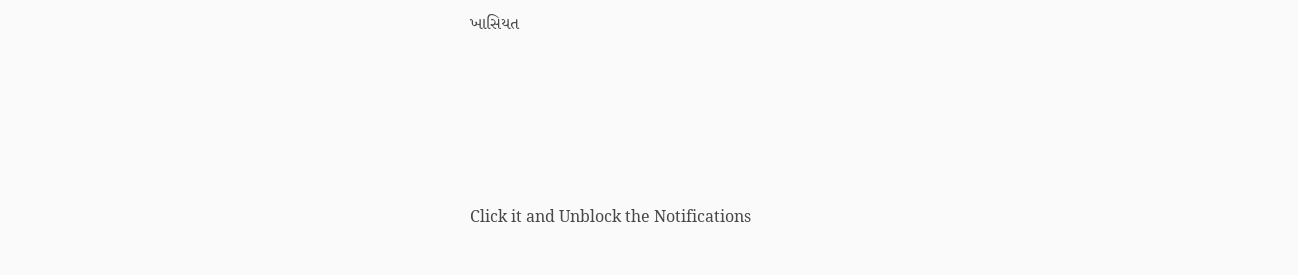ખાસિયત










Click it and Unblock the Notifications